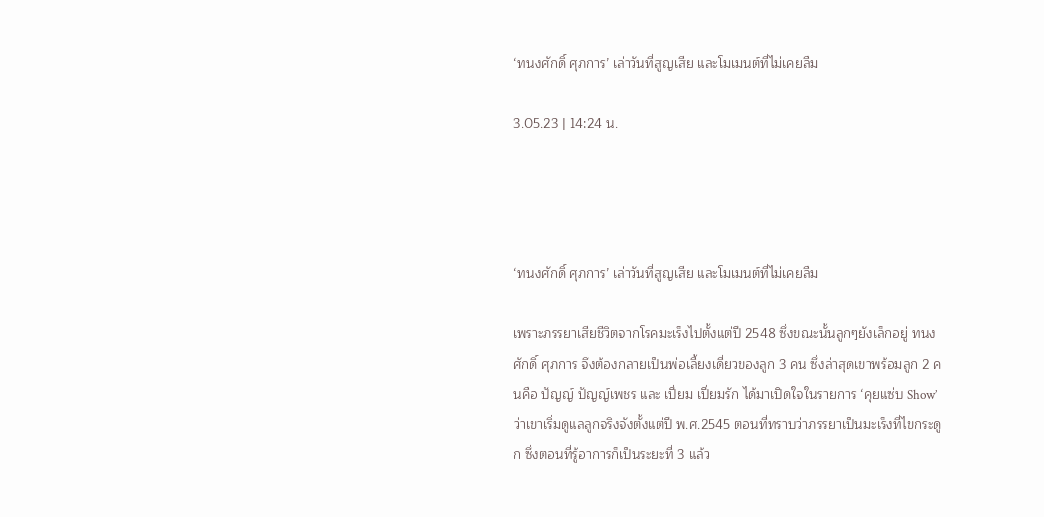‘ทนงศักดิ์ ศุภการ’ เล่าวันที่สูญเสีย และโมเมนต์ที่ไม่เคยลืม

3.05.23 | 14:24 น.




‘ทนงศักดิ์ ศุภการ’ เล่าวันที่สูญเสีย และโมเมนต์ที่ไม่เคยลืม

เพราะภรรยาเสียชีวิตจากโรคมะเร็งไปตั้งแต่ปี 2548 ซึ่งขณะนั้นลูกๆยังเล็กอยู่ ทนงศักดิ์ ศุภการ จึงต้องกลายเป็นพ่อเลี้ยงเดี่ยวของลูก 3 คน ซึ่งล่าสุดเขาพร้อมลูก 2 คนคือ ปัญญ์ ปัญญ์เพชร และ เปี่ยม เปี่ยมรัก ได้มาเปิดใจในรายการ ‘คุยแซ่บ Show’ ว่าเขาเริ่มดูแลลูกจริงจังตั้งแต่ปี พ.ศ.2545 ตอนที่ทราบว่าภรรยาเป็นมะเร็งที่ไขกระดูก ซึ่งตอนที่รู้อาการก็เป็นระยะที่ 3 แล้ว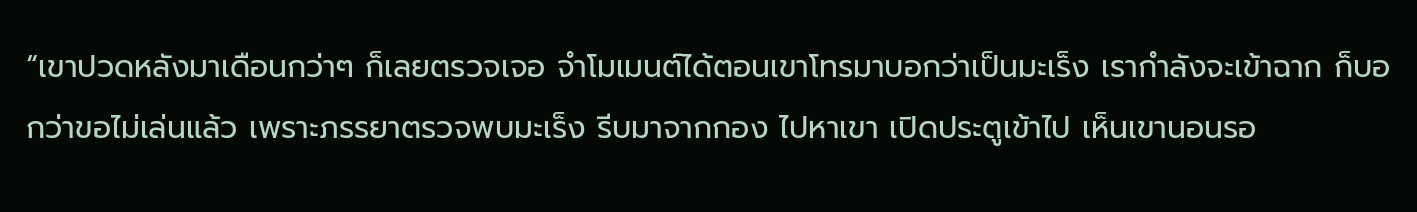“เขาปวดหลังมาเดือนกว่าๆ ก็เลยตรวจเจอ จำโมเมนต์ได้ตอนเขาโทรมาบอกว่าเป็นมะเร็ง เรากำลังจะเข้าฉาก ก็บอกว่าขอไม่เล่นแล้ว เพราะภรรยาตรวจพบมะเร็ง รีบมาจากกอง ไปหาเขา เปิดประตูเข้าไป เห็นเขานอนรอ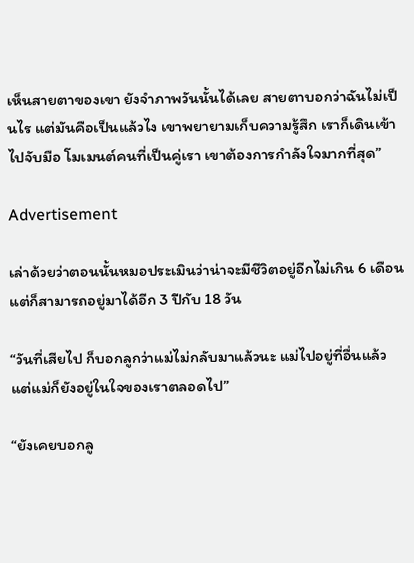เห็นสายตาของเขา ยังจำภาพวันนั้นได้เลย สายตาบอกว่าฉันไม่เป็นไร แต่มันคือเป็นแล้วไง เขาพยายามเก็บความรู้สึก เราก็เดินเข้าไปจับมือ โมเมนต์คนที่เป็นคู่เรา เขาต้องการกำลังใจมากที่สุด”

Advertisement

เล่าด้วยว่าตอนนั้นหมอประเมินว่าน่าจะมีชีวิตอยู่อีกไม่เกิน 6 เดือน แต่ก็สามารถอยู่มาได้อีก 3 ปีกับ 18 วัน

“วันที่เสียไป ก็บอกลูกว่าแม่ไม่กลับมาแล้วนะ แม่ไปอยู่ที่อื่นแล้ว แต่แม่ก็ยังอยู่ในใจของเราตลอดไป”

“ยังเคยบอกลู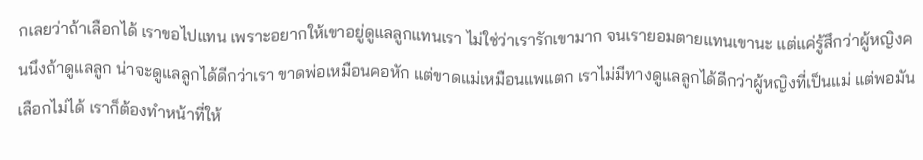กเลยว่าถ้าเลือกได้ เราขอไปแทน เพราะอยากให้เขาอยู่ดูแลลูกแทนเรา ไม่ใช่ว่าเรารักเขามาก จนเรายอมตายแทนเขานะ แต่แค่รู้สึกว่าผู้หญิงคนนึงถ้าดูแลลูก น่าจะดูแลลูกได้ดีกว่าเรา ขาดพ่อเหมือนคอหัก แต่ขาดแม่เหมือนแพแตก เราไม่มีทางดูแลลูกได้ดีกว่าผู้หญิงที่เป็นแม่ แต่พอมันเลือกไม่ได้ เราก็ต้องทำหน้าที่ให้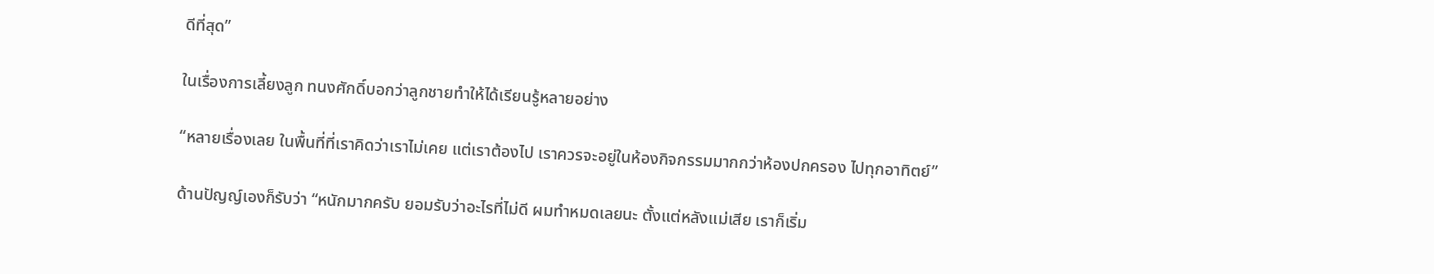ดีที่สุด”

ในเรื่องการเลี้ยงลูก ทนงศักดิ์บอกว่าลูกชายทำให้ได้เรียนรู้หลายอย่าง

“หลายเรื่องเลย ในพื้นที่ที่เราคิดว่าเราไม่เคย แต่เราต้องไป เราควรจะอยู่ในห้องกิจกรรมมากกว่าห้องปกครอง ไปทุกอาทิตย์”

ด้านปัญญ์เองก็รับว่า “หนักมากครับ ยอมรับว่าอะไรที่ไม่ดี ผมทำหมดเลยนะ ตั้งแต่หลังแม่เสีย เราก็เริ่ม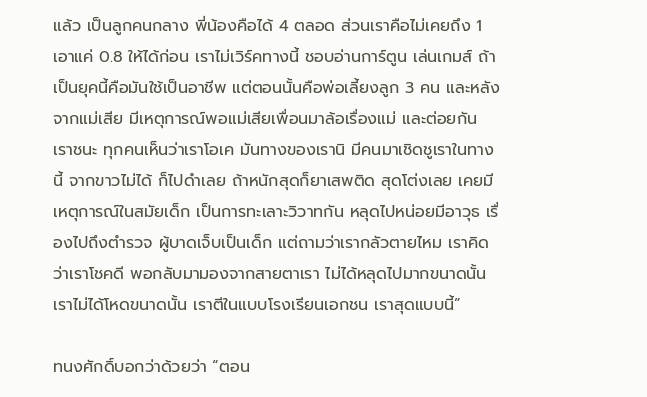แล้ว เป็นลูกคนกลาง พี่น้องคือได้ 4 ตลอด ส่วนเราคือไม่เคยถึง 1 เอาแค่ 0.8 ให้ได้ก่อน เราไม่เวิร์คทางนี้ ชอบอ่านการ์ตูน เล่นเกมส์ ถ้าเป็นยุคนี้คือมันใช้เป็นอาชีพ แต่ตอนนั้นคือพ่อเลี้ยงลูก 3 คน และหลังจากแม่เสีย มีเหตุการณ์พอแม่เสียเพื่อนมาล้อเรื่องแม่ และต่อยกัน เราชนะ ทุกคนเห็นว่าเราโอเค มันทางของเรานิ มีคนมาเชิดชูเราในทางนี้ จากขาวไม่ได้ ก็ไปดำเลย ถ้าหนักสุดก็ยาเสพติด สุดโต่งเลย เคยมีเหตุการณ์ในสมัยเด็ก เป็นการทะเลาะวิวาทกัน หลุดไปหน่อยมีอาวุธ เรื่องไปถึงตำรวจ ผู้บาดเจ็บเป็นเด็ก แต่ถามว่าเรากลัวตายไหม เราคิดว่าเราโชคดี พอกลับมามองจากสายตาเรา ไม่ได้หลุดไปมากขนาดนั้น เราไม่ได้โหดขนาดนั้น เราตีในแบบโรงเรียนเอกชน เราสุดแบบนี้”

ทนงศักดิ์บอกว่าด้วยว่า “ตอน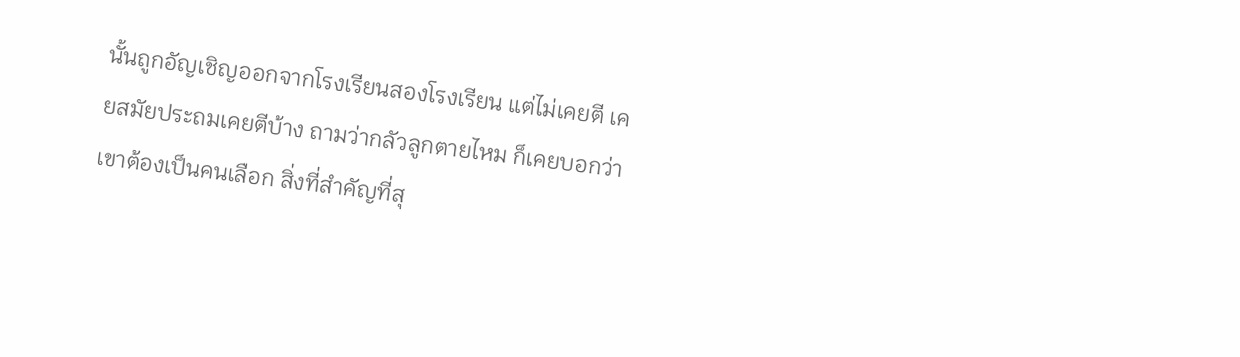นั้นถูกอัญเชิญออกจากโรงเรียนสองโรงเรียน แต่ไม่เคยตี เคยสมัยประถมเคยตีบ้าง ถามว่ากลัวลูกตายไหม ก็เคยบอกว่า เขาต้องเป็นคนเลือก สิ่งที่สำคัญที่สุ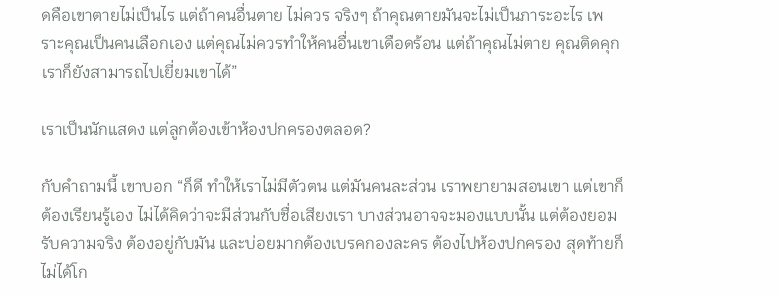ดคือเขาตายไม่เป็นไร แต่ถ้าคนอื่นตาย ไม่ควร จริงๆ ถ้าคุณตายมันจะไม่เป็นภาระอะไร เพราะคุณเป็นคนเลือกเอง แต่คุณไม่ควรทำให้คนอื่นเขาเดือดร้อน แต่ถ้าคุณไม่ตาย คุณติดคุก เราก็ยังสามารถไปเยี่ยมเขาได้”

เราเป็นนักแสดง แต่ลูกต้องเข้าห้องปกครองตลอด?

กับคำถามนี้ เขาบอก “ก็ดี ทำให้เราไม่มีตัวตน แต่มันคนละส่วน เราพยายามสอนเขา แต่เขาก็ต้องเรียนรู้เอง ไม่ได้คิดว่าจะมีส่วนกับชื่อเสียงเรา บางส่วนอาจจะมองแบบนั้น แต่ต้องยอมรับความจริง ต้องอยู่กับมัน และบ่อยมากต้องเบรคกองละคร ต้องไปห้องปกครอง สุดท้ายก็ไม่ได้โก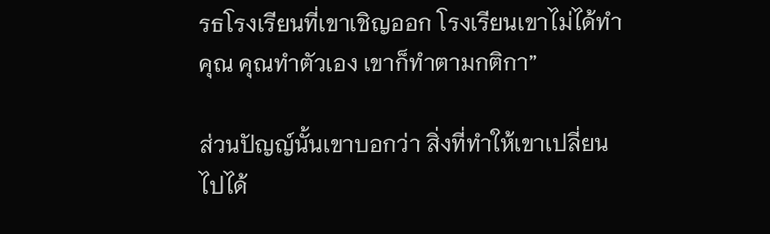รธโรงเรียนที่เขาเชิญออก โรงเรียนเขาไม่ได้ทำคุณ คุณทำตัวเอง เขาก็ทำตามกติกา”

ส่วนปัญญ์นั้นเขาบอกว่า สิ่งที่ทำให้เขาเปลี่ยนไปได้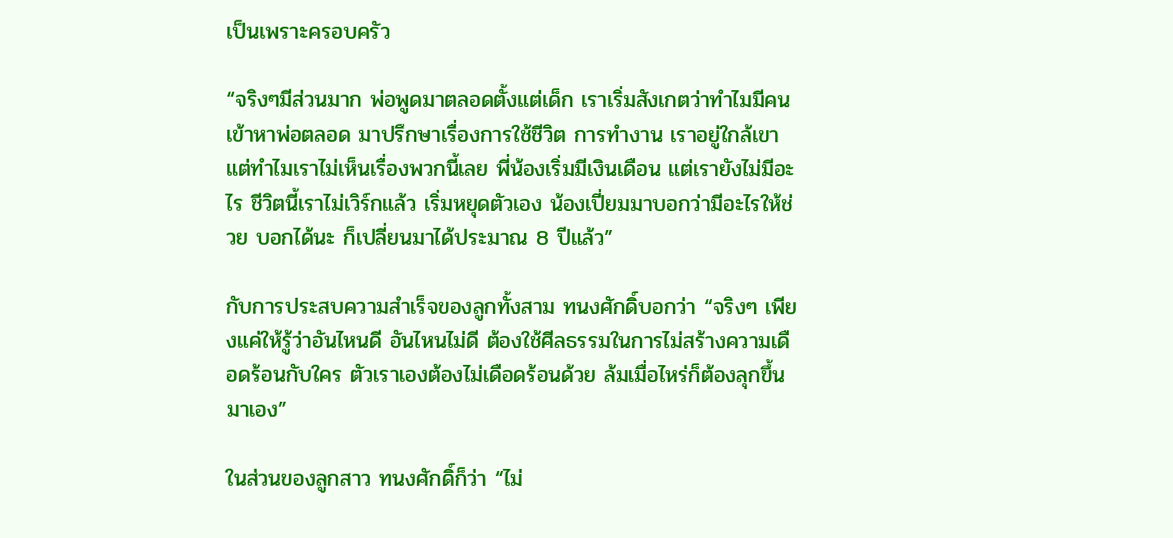เป็นเพราะครอบครัว

“จริงๆมีส่วนมาก พ่อพูดมาตลอดตั้งแต่เด็ก เราเริ่มสังเกตว่าทำไมมีคนเข้าหาพ่อตลอด มาปรึกษาเรื่องการใช้ชีวิต การทำงาน เราอยู่ใกล้เขา แต่ทำไมเราไม่เห็นเรื่องพวกนี้เลย พี่น้องเริ่มมีเงินเดือน แต่เรายังไม่มีอะไร ชีวิตนี้เราไม่เวิร์กแล้ว เริ่มหยุดตัวเอง น้องเปี่ยมมาบอกว่ามีอะไรให้ช่วย บอกได้นะ ก็เปลี่ยนมาได้ประมาณ 8 ปีแล้ว”

กับการประสบความสำเร็จของลูกทั้งสาม ทนงศักดิ์บอกว่า “จริงๆ เพียงแค่ให้รู้ว่าอันไหนดี อันไหนไม่ดี ต้องใช้ศีลธรรมในการไม่สร้างความเดือดร้อนกับใคร ตัวเราเองต้องไม่เดือดร้อนด้วย ล้มเมื่อไหร่ก็ต้องลุกขึ้นมาเอง”

ในส่วนของลูกสาว ทนงศักดิ์ก็ว่า “ไม่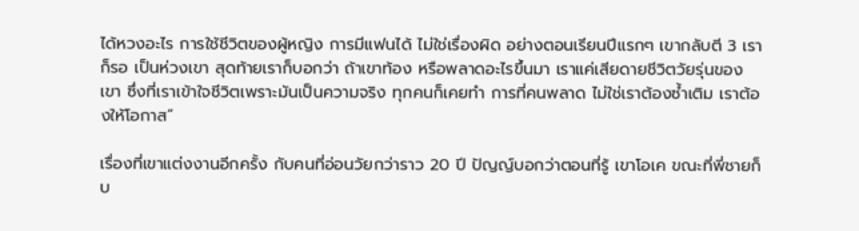ได้หวงอะไร การใช้ชีวิตของผู้หญิง การมีแฟนได้ ไม่ใช่เรื่องผิด อย่างตอนเรียนปีแรกๆ เขากลับตี 3 เราก็รอ เป็นห่วงเขา สุดท้ายเราก็บอกว่า ถ้าเขาท้อง หรือพลาดอะไรขึ้นมา เราแค่เสียดายชีวิตวัยรุ่นของเขา ซึ่งที่เราเข้าใจชีวิตเพราะมันเป็นความจริง ทุกคนก็เคยทำ การที่คนพลาด ไม่ใช่เราต้องซ้ำเติม เราต้องให้โอกาส”

เรื่องที่เขาแต่งงานอีกครั้ง กับคนที่อ่อนวัยกว่าราว 20 ปี ปัญญ์บอกว่าตอนที่รู้ เขาโอเค ขณะที่พี่ชายก็บ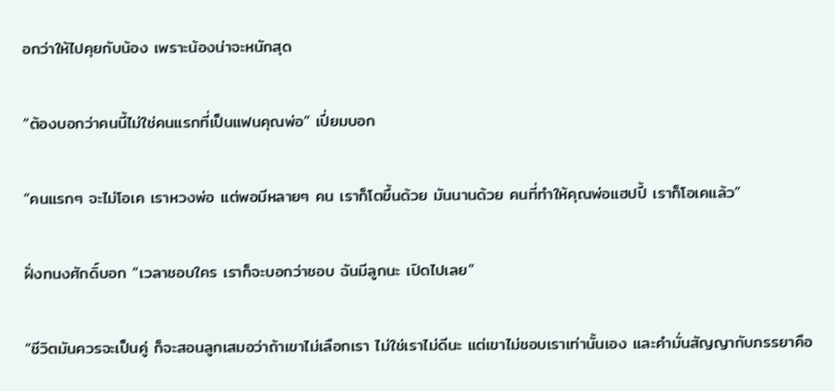อกว่าให้ไปคุยกับน้อง เพราะน้องน่าจะหนักสุด

“ต้องบอกว่าคนนี้ไม่ใช่คนแรกที่เป็นแฟนคุณพ่อ” เปี่ยมบอก

“คนแรกๆ จะไม่โอเค เราหวงพ่อ แต่พอมีหลายๆ คน เราก็โตขึ้นด้วย มันนานด้วย คนที่ทำให้คุณพ่อแฮปปี้ เราก็โอเคแล้ว”

ฝั่งทนงศักดิ์บอก “เวลาชอบใคร เราก็จะบอกว่าชอบ ฉันมีลูกนะ เปิดไปเลย”

“ชีวิตมันควรจะเป็นคู่ ก็จะสอนลูกเสมอว่าถ้าเขาไม่เลือกเรา ไม่ใช่เราไม่ดีนะ แต่เขาไม่ชอบเราเท่านั้นเอง และคำมั่นสัญญากับภรรยาคือ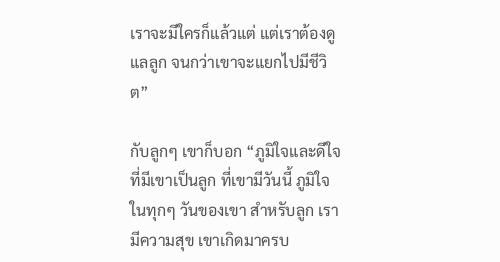เราจะมีใครก็แล้วแต่ แต่เราต้องดูแลลูก จนกว่าเขาจะแยกไปมีชีวิต”

กับลูกๆ เขาก็บอก “ภูมิใจและดีใจที่มีเขาเป็นลูก ที่เขามีวันนี้ ภูมิใจในทุกๆ วันของเขา สำหรับลูก เรามีความสุข เขาเกิดมาครบ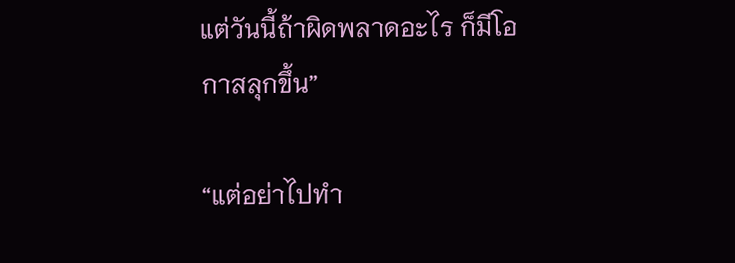แต่วันนี้ถ้าผิดพลาดอะไร ก็มีโอกาสลุกขึ้น”

“แต่อย่าไปทำ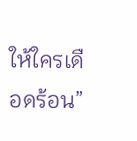ให้ใครเดือดร้อน”